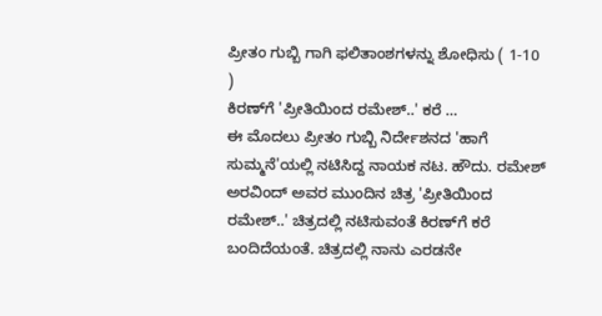ಪ್ರೀತಂ ಗುಬ್ಬಿ ಗಾಗಿ ಫಲಿತಾಂಶಗಳನ್ನು ಶೋಧಿಸು ( 1-10 )
ಕಿರಣ್‌ಗೆ 'ಪ್ರೀತಿಯಿಂದ ರಮೇಶ್..' ಕರೆ ...
ಈ ಮೊದಲು ಪ್ರೀತಂ ಗುಬ್ಬಿ ನಿರ್ದೇಶನದ 'ಹಾಗೆ ಸುಮ್ಮನೆ'ಯಲ್ಲಿ ನಟಿಸಿದ್ದ ನಾಯಕ ನಟ. ಹೌದು. ರಮೇಶ್ ಅರವಿಂದ್ ಅವರ ಮುಂದಿನ ಚಿತ್ರ 'ಪ್ರೀತಿಯಿಂದ ರಮೇಶ್..' ಚಿತ್ರದಲ್ಲಿ ನಟಿಸುವಂತೆ ಕಿರಣ್‌ಗೆ ಕರೆ ಬಂದಿದೆಯಂತೆ. ಚಿತ್ರದಲ್ಲಿ ನಾನು ಎರಡನೇ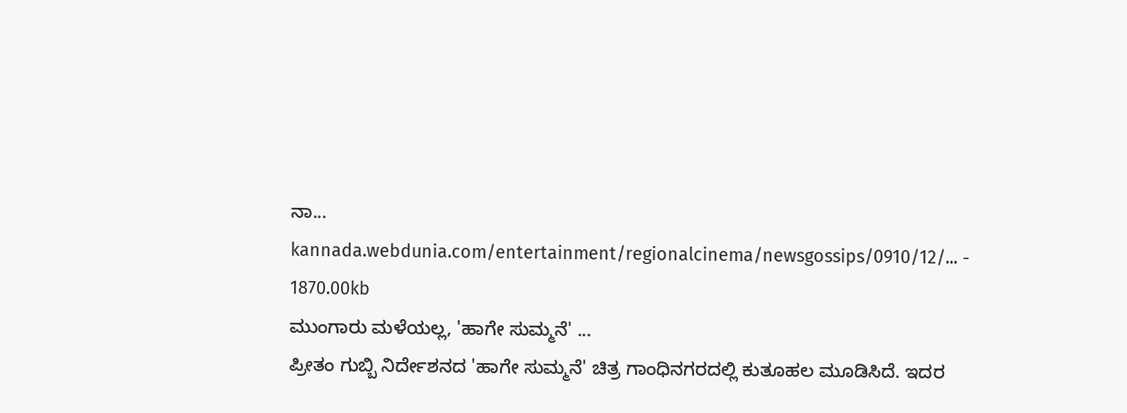ನಾ...
kannada.webdunia.com/entertainment/regionalcinema/newsgossips/0910/12/... - 1870.00kb
ಮುಂಗಾರು ಮಳೆಯಲ್ಲ, 'ಹಾಗೇ ಸುಮ್ಮನೆ' ...
ಪ್ರೀತಂ ಗುಬ್ಬಿ ನಿರ್ದೇಶನದ 'ಹಾಗೇ ಸುಮ್ಮನೆ' ಚಿತ್ರ ಗಾಂಧಿನಗರದಲ್ಲಿ ಕುತೂಹಲ ಮೂಡಿಸಿದೆ. ಇದರ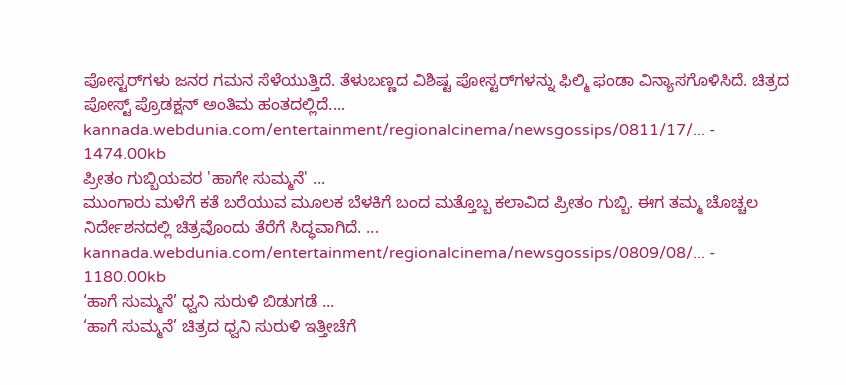ಪೋಸ್ಟರ್‌ಗಳು ಜನರ ಗಮನ ಸೆಳೆಯುತ್ತಿದೆ. ತೆಳುಬಣ್ಣದ ವಿಶಿಷ್ಟ ಪೋಸ್ಟರ್‌ಗಳನ್ನು ಫಿಲ್ಮಿ ಫಂಡಾ ವಿನ್ಯಾಸಗೊಳಿಸಿದೆ. ಚಿತ್ರದ ಪೋಸ್ಟ್ ಪ್ರೊಡಕ್ಷನ್ ಅಂತಿಮ ಹಂತದಲ್ಲಿದೆ....
kannada.webdunia.com/entertainment/regionalcinema/newsgossips/0811/17/... - 1474.00kb
ಪ್ರೀತಂ ಗುಬ್ಬಿಯವರ 'ಹಾಗೇ ಸುಮ್ಮನೆ' ...
ಮುಂಗಾರು ಮಳೆಗೆ ಕತೆ ಬರೆಯುವ ಮೂಲಕ ಬೆಳಕಿಗೆ ಬಂದ ಮತ್ತೊಬ್ಬ ಕಲಾವಿದ ಪ್ರೀತಂ ಗುಬ್ಬಿ. ಈಗ ತಮ್ಮ ಚೊಚ್ಚಲ ನಿರ್ದೇಶನದಲ್ಲಿ ಚಿತ್ರವೊಂದು ತೆರೆಗೆ ಸಿದ್ಧವಾಗಿದೆ. ...
kannada.webdunia.com/entertainment/regionalcinema/newsgossips/0809/08/... - 1180.00kb
‘ಹಾಗೆ ಸುಮ್ಮನೆ’ ಧ್ವನಿ ಸುರುಳಿ ಬಿಡುಗಡೆ ...
‘ಹಾಗೆ ಸುಮ್ಮನೆ’ ಚಿತ್ರದ ಧ್ವನಿ ಸುರುಳಿ ಇತ್ತೀಚೆಗೆ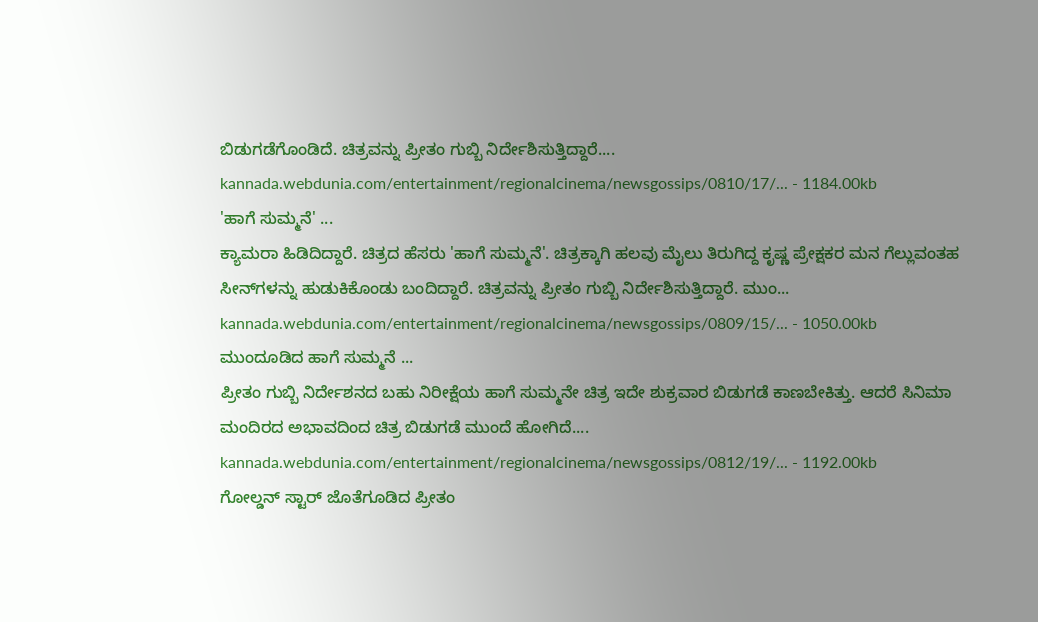ಬಿಡುಗಡೆಗೊಂಡಿದೆ. ಚಿತ್ರವನ್ನು ಪ್ರೀತಂ ಗುಬ್ಬಿ ನಿರ್ದೇಶಿಸುತ್ತಿದ್ದಾರೆ....
kannada.webdunia.com/entertainment/regionalcinema/newsgossips/0810/17/... - 1184.00kb
'ಹಾಗೆ ಸುಮ್ಮನೆ' ...
ಕ್ಯಾಮರಾ ಹಿಡಿದಿದ್ದಾರೆ. ಚಿತ್ರದ ಹೆಸರು 'ಹಾಗೆ ಸುಮ್ಮನೆ'. ಚಿತ್ರಕ್ಕಾಗಿ ಹಲವು ಮೈಲು ತಿರುಗಿದ್ದ ಕೃಷ್ಣ ಪ್ರೇಕ್ಷಕರ ಮನ ಗೆಲ್ಲುವಂತಹ ಸೀನ್‌ಗಳನ್ನು ಹುಡುಕಿಕೊಂಡು ಬಂದಿದ್ದಾರೆ. ಚಿತ್ರವನ್ನು ಪ್ರೀತಂ ಗುಬ್ಬಿ ನಿರ್ದೇಶಿಸುತ್ತಿದ್ದಾರೆ. ಮುಂ...
kannada.webdunia.com/entertainment/regionalcinema/newsgossips/0809/15/... - 1050.00kb
ಮುಂದೂಡಿದ ಹಾಗೆ ಸುಮ್ಮನೆ ...
ಪ್ರೀತಂ ಗುಬ್ಬಿ ನಿರ್ದೇಶನದ ಬಹು ನಿರೀಕ್ಷೆಯ ಹಾಗೆ ಸುಮ್ಮನೇ ಚಿತ್ರ ಇದೇ ಶುಕ್ರವಾರ ಬಿಡುಗಡೆ ಕಾಣಬೇಕಿತ್ತು. ಆದರೆ ಸಿನಿಮಾ ಮಂದಿರದ ಅಭಾವದಿಂದ ಚಿತ್ರ ಬಿಡುಗಡೆ ಮುಂದೆ ಹೋಗಿದೆ....
kannada.webdunia.com/entertainment/regionalcinema/newsgossips/0812/19/... - 1192.00kb
ಗೋಲ್ಡನ್ ಸ್ಟಾರ್ ಜೊತೆಗೂಡಿದ ಪ್ರೀತಂ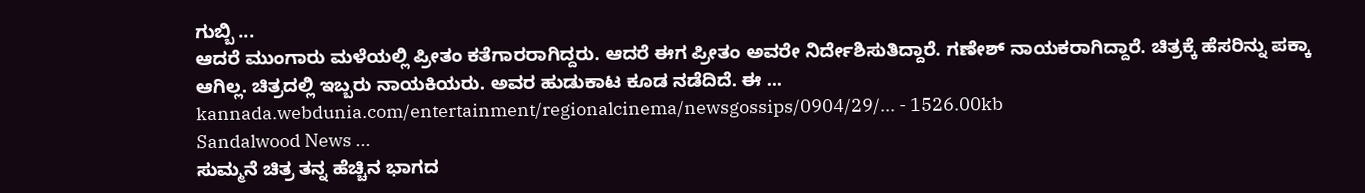ಗುಬ್ಬಿ ...
ಆದರೆ ಮುಂಗಾರು ಮಳೆಯಲ್ಲಿ ಪ್ರೀತಂ ಕತೆಗಾರರಾಗಿದ್ದರು. ಆದರೆ ಈಗ ಪ್ರೀತಂ ಅವರೇ ನಿರ್ದೇಶಿಸುತಿದ್ದಾರೆ. ಗಣೇಶ್ ನಾಯಕರಾಗಿದ್ದಾರೆ. ಚಿತ್ರಕ್ಕೆ ಹೆಸರಿನ್ನು ಪಕ್ಕಾ ಆಗಿಲ್ಲ. ಚಿತ್ರದಲ್ಲಿ ಇಬ್ಬರು ನಾಯಕಿಯರು. ಅವರ ಹುಡುಕಾಟ ಕೂಡ ನಡೆದಿದೆ. ಈ ...
kannada.webdunia.com/entertainment/regionalcinema/newsgossips/0904/29/... - 1526.00kb
Sandalwood News ...
ಸುಮ್ಮನೆ ಚಿತ್ರ ತನ್ನ ಹೆಚ್ಚಿನ ಭಾಗದ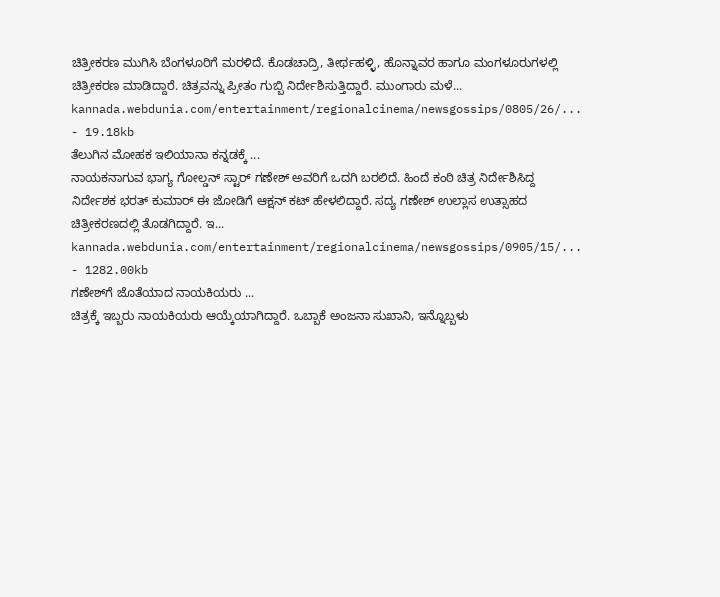ಚಿತ್ರೀಕರಣ ಮುಗಿಸಿ ಬೆಂಗಳೂರಿಗೆ ಮರಳಿದೆ. ಕೊಡಚಾದ್ರಿ, ತೀರ್ಥಹಳ್ಳಿ, ಹೊನ್ನಾವರ ಹಾಗೂ ಮಂಗಳೂರುಗಳಲ್ಲಿ ಚಿತ್ರೀಕರಣ ಮಾಡಿದ್ದಾರೆ. ಚಿತ್ರವನ್ನು ಪ್ರೀತಂ ಗುಬ್ಬಿ ನಿರ್ದೇಶಿಸುತ್ತಿದ್ದಾರೆ. ಮುಂಗಾರು ಮಳೆ...
kannada.webdunia.com/entertainment/regionalcinema/newsgossips/0805/26/... - 19.18kb
ತೆಲುಗಿನ ಮೋಹಕ ಇಲಿಯಾನಾ ಕನ್ನಡಕ್ಕೆ ...
ನಾಯಕನಾಗುವ ಭಾಗ್ಯ ಗೋಲ್ಡನ್ ಸ್ಟಾರ್ ಗಣೇಶ್ ಅವರಿಗೆ ಒದಗಿ ಬರಲಿದೆ. ಹಿಂದೆ ಕಂಠಿ ಚಿತ್ರ ನಿರ್ದೇಶಿಸಿದ್ದ ನಿರ್ದೇಶಕ ಭರತ್ ಕುಮಾರ್ ಈ ಜೋಡಿಗೆ ಆಕ್ಷನ್ ಕಟ್ ಹೇಳಲಿದ್ದಾರೆ. ಸದ್ಯ ಗಣೇಶ್ ಉಲ್ಲಾಸ ಉತ್ಸಾಹದ ಚಿತ್ರೀಕರಣದಲ್ಲಿ ತೊಡಗಿದ್ದಾರೆ. ಇ...
kannada.webdunia.com/entertainment/regionalcinema/newsgossips/0905/15/... - 1282.00kb
ಗಣೇಶ್‌ಗೆ ಜೊತೆಯಾದ ನಾಯಕಿಯರು ...
ಚಿತ್ರಕ್ಕೆ ಇಬ್ಬರು ನಾಯಕಿಯರು ಆಯ್ಕೆಯಾಗಿದ್ದಾರೆ. ಒಬ್ಬಾಕೆ ಅಂಜನಾ ಸುಖಾನಿ, ಇನ್ನೊಬ್ಬಳು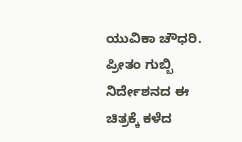ಯುವಿಕಾ ಚೌಧರಿ. ಪ್ರೀತಂ ಗುಬ್ಬಿ ನಿರ್ದೇಶನದ ಈ ಚಿತ್ರಕ್ಕೆ ಕಳೆದ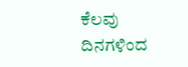ಕೆಲವು ದಿನಗಳಿಂದ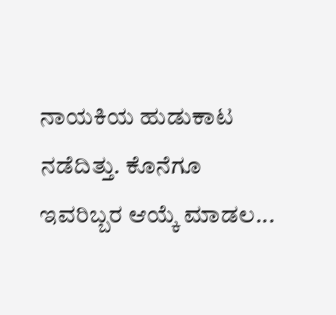ನಾಯಕಿಯ ಹುಡುಕಾಟ ನಡೆದಿತ್ತು. ಕೊನೆಗೂ ಇವರಿಬ್ಬರ ಆಯ್ಕೆ ಮಾಡಲ...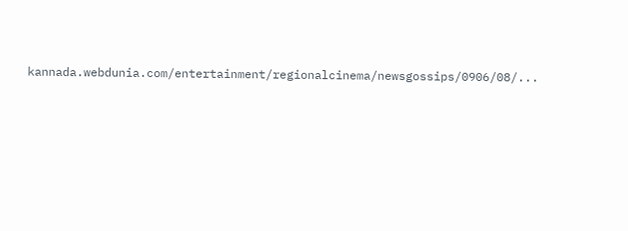kannada.webdunia.com/entertainment/regionalcinema/newsgossips/0906/08/...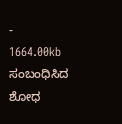- 1664.00kb
ಸಂಬಂಧಿಸಿದ ಶೋಧ